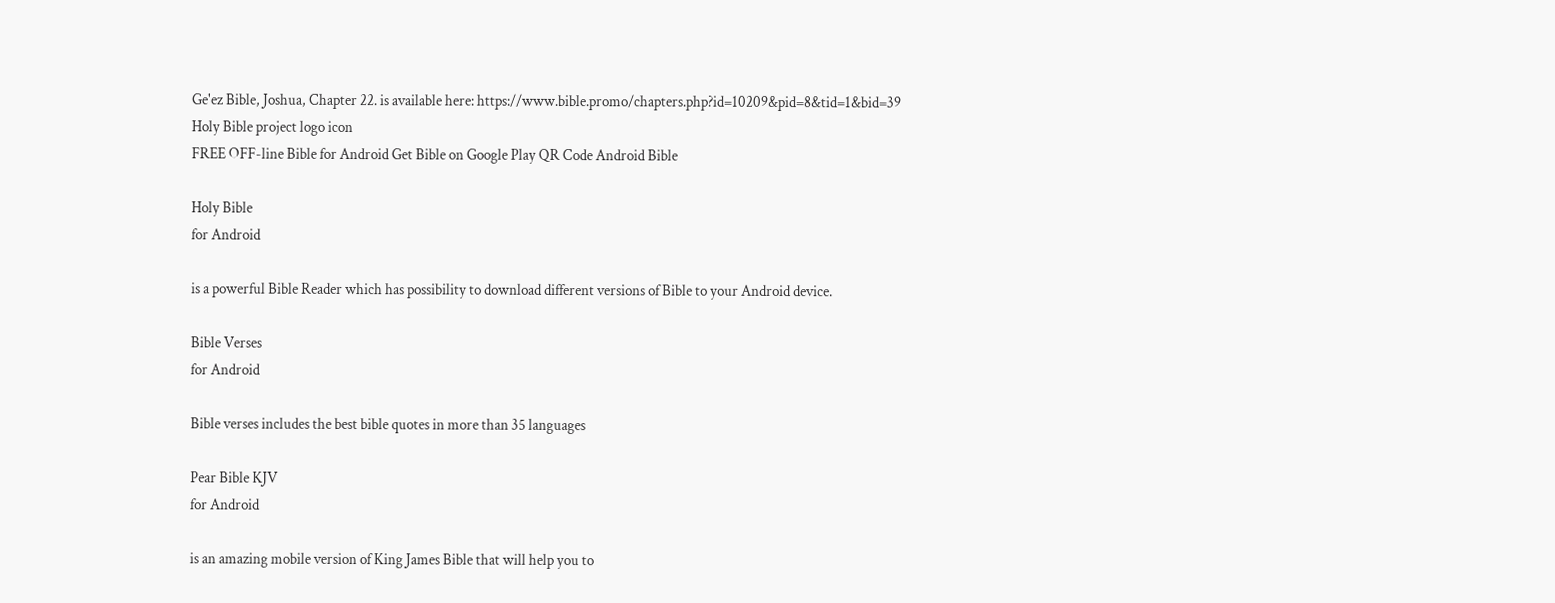Ge'ez Bible, Joshua, Chapter 22. is available here: https://www.bible.promo/chapters.php?id=10209&pid=8&tid=1&bid=39
Holy Bible project logo icon
FREE OFF-line Bible for Android Get Bible on Google Play QR Code Android Bible

Holy Bible
for Android

is a powerful Bible Reader which has possibility to download different versions of Bible to your Android device.

Bible Verses
for Android

Bible verses includes the best bible quotes in more than 35 languages

Pear Bible KJV
for Android

is an amazing mobile version of King James Bible that will help you to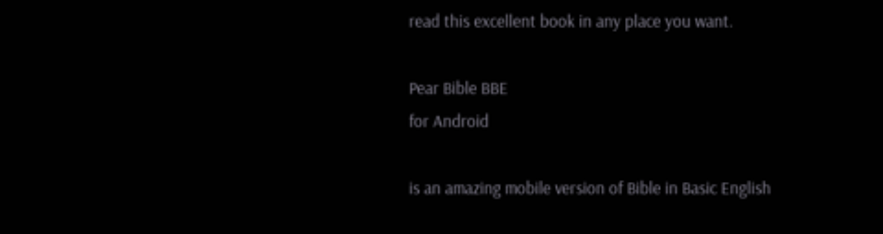read this excellent book in any place you want.

Pear Bible BBE
for Android

is an amazing mobile version of Bible in Basic English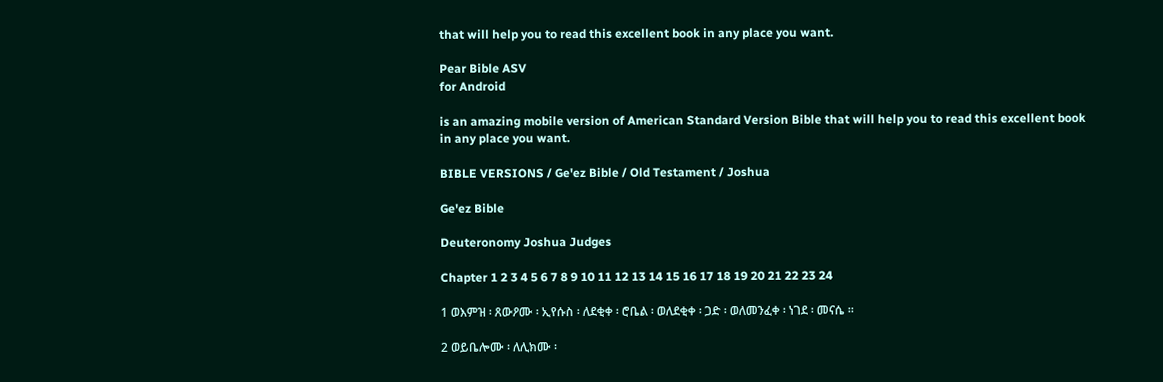that will help you to read this excellent book in any place you want.

Pear Bible ASV
for Android

is an amazing mobile version of American Standard Version Bible that will help you to read this excellent book in any place you want.

BIBLE VERSIONS / Ge'ez Bible / Old Testament / Joshua

Ge'ez Bible

Deuteronomy Joshua Judges

Chapter 1 2 3 4 5 6 7 8 9 10 11 12 13 14 15 16 17 18 19 20 21 22 23 24

1 ወእምዝ ፡ ጸውዖሙ ፡ ኢየሱስ ፡ ለደቂቀ ፡ ሮቤል ፡ ወለደቂቀ ፡ ጋድ ፡ ወለመንፈቀ ፡ ነገደ ፡ መናሴ ።

2 ወይቤሎሙ ፡ ለሊክሙ ፡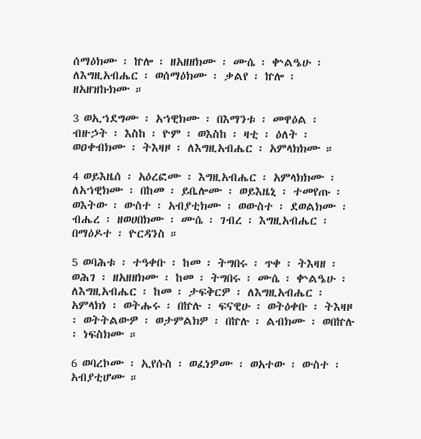ሰማዕክሙ ፡ ኵሎ ፡ ዘአዘዘክሙ ፡ ሙሴ ፡ ቍልዔሁ ፡ ለእግዚአብሔር ፡ ወሰማዕክሙ ፡ ቃልየ ፡ ኵሎ ፡ ዘአዘዝኩክሙ ።

3 ወኢኀደግሙ ፡ አኀዊክሙ ፡ በእማንቱ ፡ መዋዕል ፡ ብዙኃት ፡ እስከ ፡ ዮም ፡ ወእስከ ፡ ዛቲ ፡ ዕለት ፡ ወዐቀብክሙ ፡ ትእዛዞ ፡ ለእግዚአብሔር ፡ አምላክክሙ ።

4 ወይእዜሰ ፡ አዕረፎሙ ፡ እግዚአብሔር ፡ አምላክክሙ ፡ ለአኀዊክሙ ፡ በከመ ፡ ይቤሎሙ ፡ ወይእዜኒ ፡ ተመየጡ ፡ ወእትው ፡ ውስተ ፡ አብያቲክሙ ፡ ወውስተ ፡ ደወልክሙ ፡ ብሔረ ፡ ዘወሀበክሙ ፡ ሙሴ ፡ ገብረ ፡ እግዚአብሔር ፡ በማዕዶተ ፡ ዮርዳንስ ።

5 ወባሕቱ ፡ ተዓቀቡ ፡ ከመ ፡ ትግበሩ ፡ ጥቀ ፡ ትእዛዘ ፡ ወሕገ ፡ ዘአዘዘክሙ ፡ ከመ ፡ ትግበሩ ፡ ሙሴ ፡ ቍልዔሁ ፡ ለእግዚአብሔር ፡ ከመ ፡ ታፍቅርዎ ፡ ለእግዚአብሔር ፡ አምላክነ ፡ ወትሑሩ ፡ በኵሉ ፡ ፍናዊሁ ፡ ወትዕቀቡ ፡ ትእዛዞ ፡ ወትትልውዎ ፡ ወታምልክዎ ፡ በኵሉ ፡ ልብክሙ ፡ ወበኵሉ ፡ ነፍስክሙ ።

6 ወባረኮሙ ፡ ኢየሱስ ፡ ወፈነዎሙ ፡ ወአተው ፡ ውስተ ፡ አብያቲሆሙ ።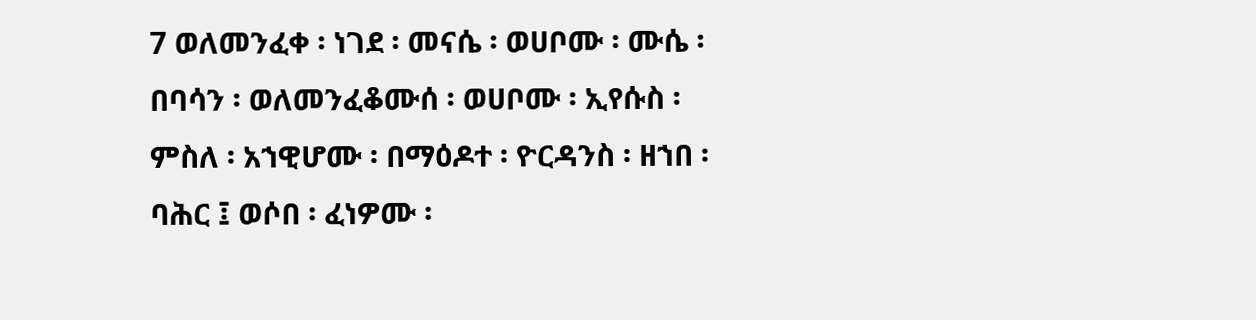7 ወለመንፈቀ ፡ ነገደ ፡ መናሴ ፡ ወሀቦሙ ፡ ሙሴ ፡ በባሳን ፡ ወለመንፈቆሙሰ ፡ ወሀቦሙ ፡ ኢየሱስ ፡ ምስለ ፡ አኀዊሆሙ ፡ በማዕዶተ ፡ ዮርዳንስ ፡ ዘኀበ ፡ ባሕር ፤ ወሶበ ፡ ፈነዎሙ ፡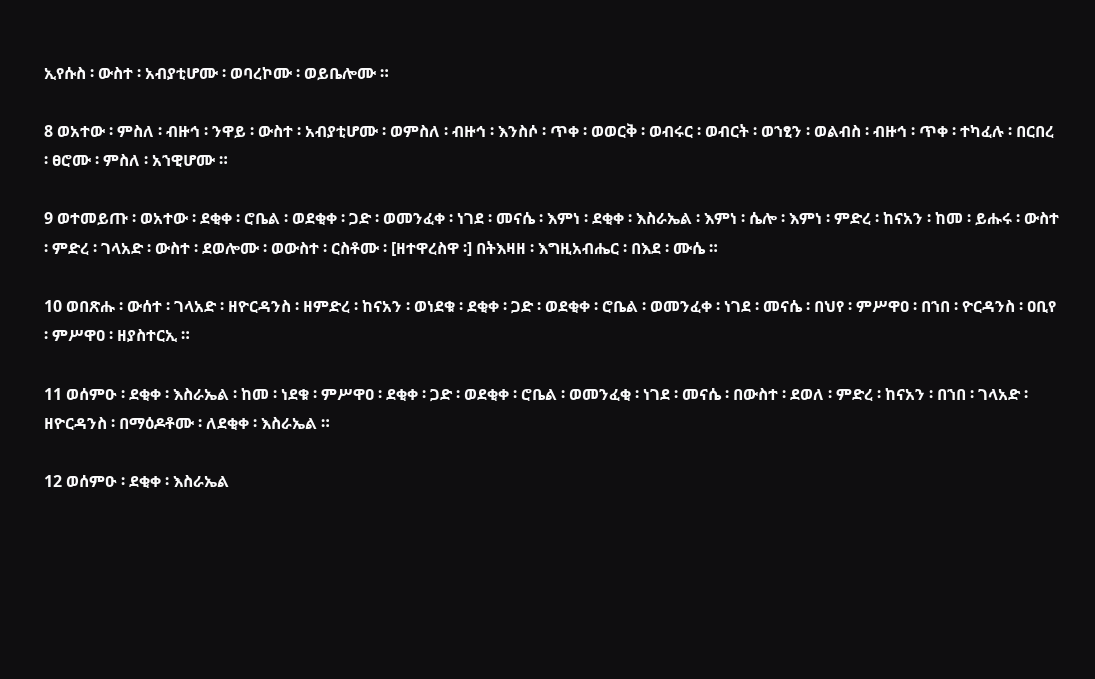ኢየሱስ ፡ ውስተ ፡ አብያቲሆሙ ፡ ወባረኮሙ ፡ ወይቤሎሙ ።

8 ወአተው ፡ ምስለ ፡ ብዙኅ ፡ ንዋይ ፡ ውስተ ፡ አብያቲሆሙ ፡ ወምስለ ፡ ብዙኅ ፡ እንስሶ ፡ ጥቀ ፡ ወወርቅ ፡ ወብሩር ፡ ወብርት ፡ ወኀፂን ፡ ወልብስ ፡ ብዙኅ ፡ ጥቀ ፡ ተካፈሉ ፡ በርበረ ፡ ፀሮሙ ፡ ምስለ ፡ አኀዊሆሙ ።

9 ወተመይጡ ፡ ወአተው ፡ ደቂቀ ፡ ሮቤል ፡ ወደቂቀ ፡ ጋድ ፡ ወመንፈቀ ፡ ነገደ ፡ መናሴ ፡ እምነ ፡ ደቂቀ ፡ እስራኤል ፡ እምነ ፡ ሴሎ ፡ እምነ ፡ ምድረ ፡ ከናአን ፡ ከመ ፡ ይሑሩ ፡ ውስተ ፡ ምድረ ፡ ገላአድ ፡ ውስተ ፡ ደወሎሙ ፡ ወውስተ ፡ ርስቶሙ ፡ [ዘተዋረስዋ ፡] በትእዛዘ ፡ እግዚአብሔር ፡ በእደ ፡ ሙሴ ።

10 ወበጽሑ ፡ ውሰተ ፡ ገላአድ ፡ ዘዮርዳንስ ፡ ዘምድረ ፡ ከናአን ፡ ወነደቁ ፡ ደቂቀ ፡ ጋድ ፡ ወደቂቀ ፡ ሮቤል ፡ ወመንፈቀ ፡ ነገደ ፡ መናሴ ፡ በህየ ፡ ምሥዋዐ ፡ በኀበ ፡ ዮርዳንስ ፡ ዐቢየ ፡ ምሥዋዐ ፡ ዘያስተርኢ ።

11 ወሰምዑ ፡ ደቂቀ ፡ እስራኤል ፡ ከመ ፡ ነደቁ ፡ ምሥዋዐ ፡ ደቂቀ ፡ ጋድ ፡ ወደቂቀ ፡ ሮቤል ፡ ወመንፈቂ ፡ ነገደ ፡ መናሴ ፡ በውስተ ፡ ደወለ ፡ ምድረ ፡ ከናአን ፡ በኀበ ፡ ገላአድ ፡ ዘዮርዳንስ ፡ በማዕዶቶሙ ፡ ለደቂቀ ፡ እስራኤል ።

12 ወሰምዑ ፡ ደቂቀ ፡ እስራኤል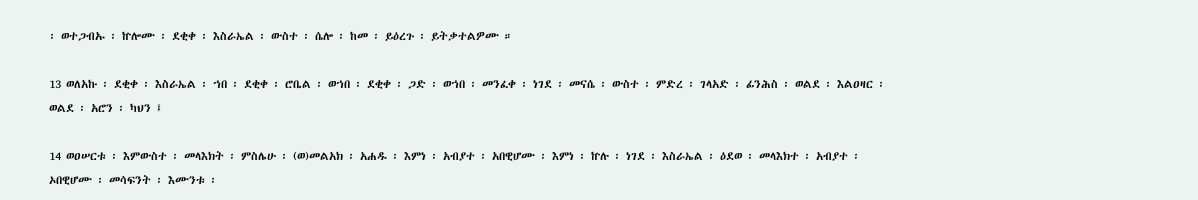፡ ወተጋብኡ ፡ ኵሎሙ ፡ ደቂቀ ፡ እስራኤል ፡ ውስተ ፡ ሴሎ ፡ ከመ ፡ ይዕረጉ ፡ ይትቃተልዎሙ ።

13 ወለአኩ ፡ ደቂቀ ፡ እስራኤል ፡ ኀበ ፡ ደቂቀ ፡ ሮቤል ፡ ወኀበ ፡ ደቂቀ ፡ ጋድ ፡ ወኀበ ፡ መንፈቀ ፡ ነገደ ፡ መናሴ ፡ ውስተ ፡ ምድረ ፡ ገላአድ ፡ ፊንሕስ ፡ ወልደ ፡ እልዐዛር ፡ ወልደ ፡ አሮን ፡ ካህን ፤

14 ወዐሠርቱ ፡ እምውስተ ፡ መላእክት ፡ ምስሌሁ ፡ (ወ)መልአክ ፡ አሐዱ ፡ እምነ ፡ አብያተ ፡ አበዊሆሙ ፡ እምነ ፡ ኵሉ ፡ ነገደ ፡ እስራኤል ፡ ዕደወ ፡ መላእክተ ፡ አብያተ ፡ ኦበዊሆሙ ፡ መሳፍንት ፡ እሙንቱ ፡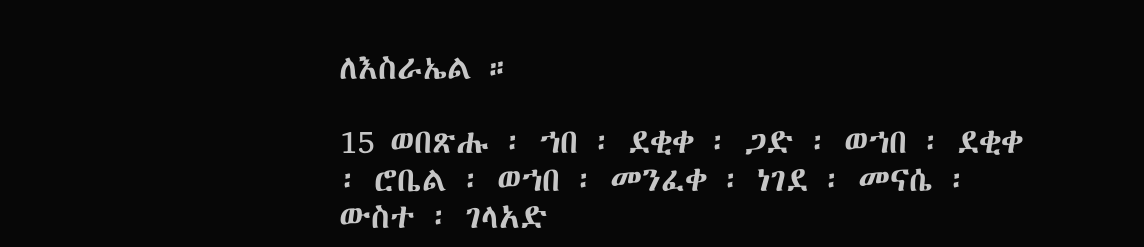ለእስራኤል ።

15 ወበጽሑ ፡ ኀበ ፡ ደቂቀ ፡ ጋድ ፡ ወኀበ ፡ ደቂቀ ፡ ሮቤል ፡ ወኀበ ፡ መንፈቀ ፡ ነገደ ፡ መናሴ ፡ ውስተ ፡ ገላአድ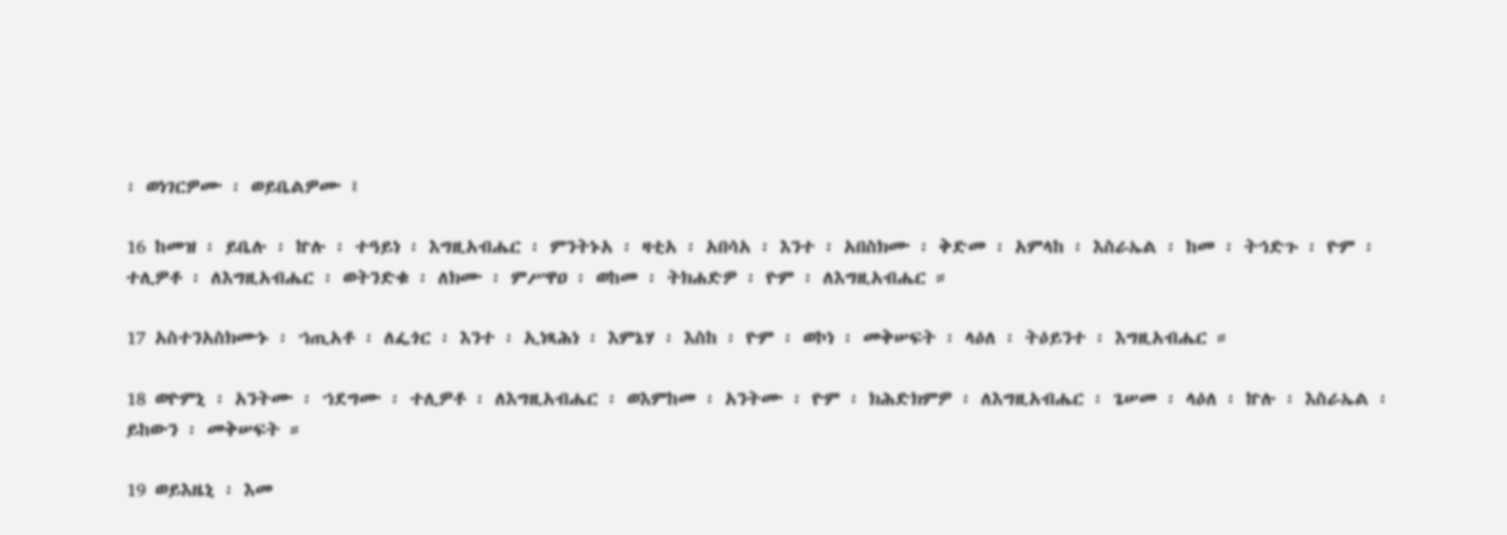፡ ወነገርዎሙ ፡ ወይቤልዎሙ ፤

16 ከመዝ ፡ ይቤሉ ፡ ኵሉ ፡ ተዓይነ ፡ እግዚአብሔር ፡ ምንትኑአ ፡ ዛቲአ ፡ አበሳአ ፡ እንተ ፡ አበስክሙ ፡ ቅድመ ፡ አምላከ ፡ እስራኤል ፡ ከመ ፡ ትኅድጉ ፡ ዮም ፡ ተሊዎቶ ፡ ለእግዚአብሔር ፡ ወትንድቁ ፡ ለክሙ ፡ ምሥዋዐ ፡ ወከመ ፡ ትክሐድዎ ፡ ዮም ፡ ለእግዚአብሔር ።

17 አስተንአስክሙኑ ፡ ኀጢአቶ ፡ ለፌጎር ፡ እንተ ፡ ኢነጻሕነ ፡ እምኔሃ ፡ እስከ ፡ ዮም ፡ ወኮነ ፡ መቅሠፍት ፡ ላዕለ ፡ ትዕይንተ ፡ እግዚአብሔር ።

18 ወዮምኒ ፡ አንትሙ ፡ ኀደግሙ ፡ ተሊዎቶ ፡ ለእግዚአብሔር ፡ ወእምከመ ፡ አንትሙ ፡ ዮም ፡ ክሕድክምዎ ፡ ለእግዚአብሔር ፡ ጌሠመ ፡ ላዕለ ፡ ኵሉ ፡ እስራኤል ፡ ይከውን ፡ መቅሠፍት ።

19 ወይእዜኒ ፡ እመ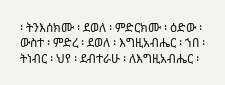፡ ትንእሰክሙ ፡ ደወለ ፡ ምድርክሙ ፡ ዕድው ፡ ውስተ ፡ ምድረ ፡ ደወለ ፡ እግዚአብሔር ፡ ኀበ ፡ ትነብር ፡ ህየ ፡ ደብተራሁ ፡ ለእግዚአብሔር ፡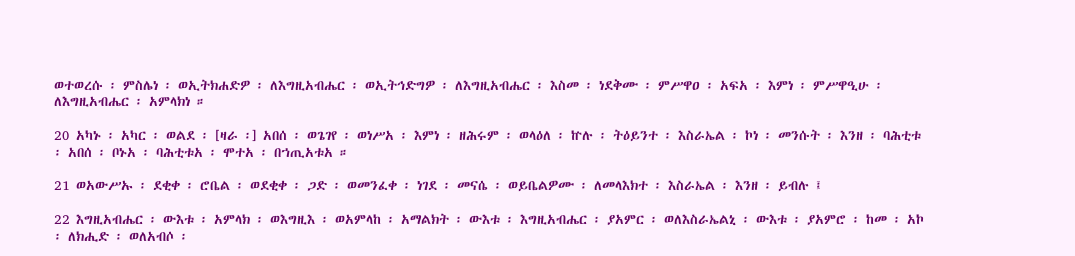ወተወረሱ ፡ ምስሌነ ፡ ወኢትክሐድዎ ፡ ለእግዚአብሔር ፡ ወኢትኅድግዎ ፡ ለእግዚአብሔር ፡ እስመ ፡ ነደቅሙ ፡ ምሥዋዐ ፡ አፍአ ፡ እምነ ፡ ምሥዋዒሁ ፡ ለእግዚአብሔር ፡ አምላክነ ።

20 አካኑ ፡ አካር ፡ ወልደ ፡ [ዛራ ፡] አበሰ ፡ ወጌገየ ፡ ወነሥአ ፡ እምነ ፡ ዘሕሩም ፡ ወላዕለ ፡ ኵሉ ፡ ትዕይንተ ፡ እስራኤል ፡ ኮነ ፡ መንሱት ፡ እንዘ ፡ ባሕቲቱ ፡ አበሰ ፡ ቦኑአ ፡ ባሕቲቱአ ፡ ሞተአ ፡ በኀጢአቱአ ።

21 ወአውሥኡ ፡ ደቂቀ ፡ ሮቤል ፡ ወደቂቀ ፡ ጋድ ፡ ወመንፈቀ ፡ ነገደ ፡ መናሴ ፡ ወይቤልዎሙ ፡ ለመላእክተ ፡ እስራኤል ፡ እንዘ ፡ ይብሉ ፤

22 እግዚአብሔር ፡ ውእቱ ፡ አምላክ ፡ ወእግዚእ ፡ ወአምላከ ፡ አማልክት ፡ ውእቱ ፡ እግዚአብሔር ፡ ያአምር ፡ ወለእስራኤልኒ ፡ ውእቱ ፡ ያአምሮ ፡ ከመ ፡ አኮ ፡ ለክሒድ ፡ ወለአብሶ ፡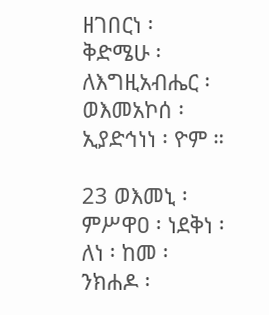ዘገበርነ ፡ ቅድሜሁ ፡ ለእግዚአብሔር ፡ ወእመአኮሰ ፡ ኢያድኅነነ ፡ ዮም ።

23 ወእመኒ ፡ ምሥዋዐ ፡ ነደቅነ ፡ ለነ ፡ ከመ ፡ ንክሐዶ ፡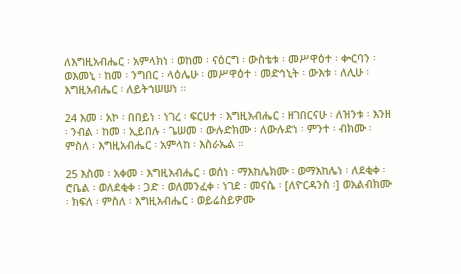ለእግዚአብሔር ፡ አምላክነ ፡ ወከመ ፡ ናዕርግ ፡ ውስቴቱ ፡ መሥዋዕተ ፡ ቍርባን ፡ ወእመኒ ፡ ከመ ፡ ንግበር ፡ ላዕሌሁ ፡ መሥዋዕተ ፡ መድኅኒት ፡ ውእቱ ፡ ለሊሁ ፡ እግዚአብሔር ፡ ለይትኀሠሠነ ።

24 እመ ፡ አኮ ፡ በበይነ ፡ ነገረ ፡ ፍርሀተ ፡ እግዚአብሔር ፡ ዘገበርናሁ ፡ ለዝንቱ ፡ እንዘ ፡ ንብል ፡ ከመ ፡ ኢይበሉ ፡ ጌሠመ ፡ ውሉድክሙ ፡ ለውሉድነ ፡ ምንተ ፡ ብክሙ ፡ ምስለ ፡ እግዚአብሔር ፡ አምላከ ፡ እስራኤል ።

25 እስመ ፡ አቀመ ፡ እግዚአብሔር ፡ ወሰነ ፡ ማእከሌክሙ ፡ ወማእከሌነ ፡ ለደቂቀ ፡ ሮቤል ፡ ወለደቂቀ ፡ ጋድ ፡ ወለመንፈቀ ፡ ነገደ ፡ መናሴ ፡ [ለዮርዳንስ ፡] ወአልብክሙ ፡ ክፍለ ፡ ምስለ ፡ እግዚአብሔር ፡ ወይሬስይዎሙ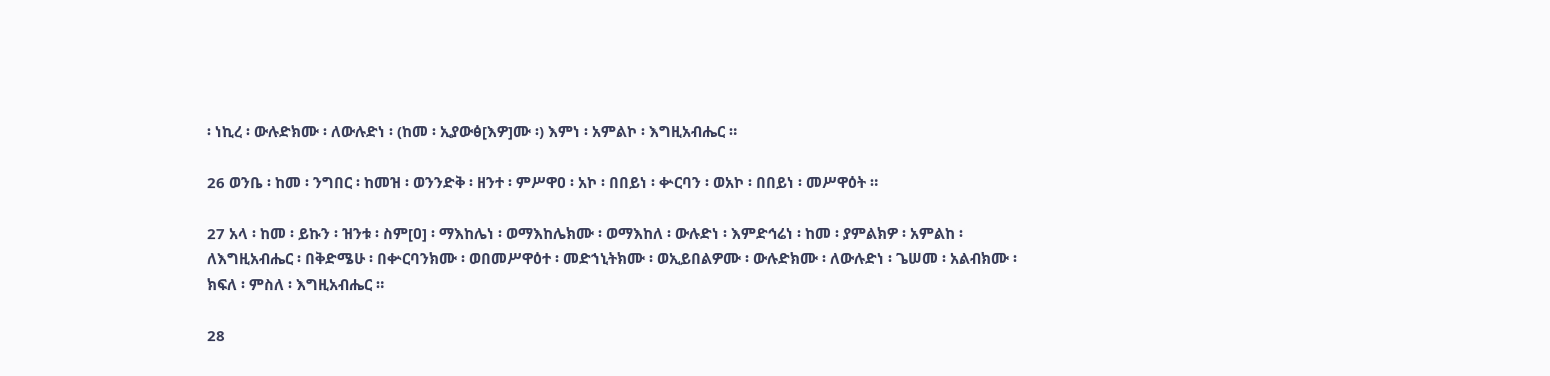፡ ነኪረ ፡ ውሉድክሙ ፡ ለውሉድነ ፡ (ከመ ፡ ኢያውፅ[እዎ]ሙ ፡) እምነ ፡ አምልኮ ፡ እግዚአብሔር ።

26 ወንቤ ፡ ከመ ፡ ንግበር ፡ ከመዝ ፡ ወንንድቅ ፡ ዘንተ ፡ ምሥዋዐ ፡ አኮ ፡ በበይነ ፡ ቍርባን ፡ ወአኮ ፡ በበይነ ፡ መሥዋዕት ።

27 አላ ፡ ከመ ፡ ይኩን ፡ ዝንቱ ፡ ስም[ዐ] ፡ ማእከሌነ ፡ ወማእከሌክሙ ፡ ወማእከለ ፡ ውሉድነ ፡ እምድኅሬነ ፡ ከመ ፡ ያምልክዎ ፡ አምልከ ፡ ለእግዚአብሔር ፡ በቅድሜሁ ፡ በቍርባንክሙ ፡ ወበመሥዋዕተ ፡ መድኀኒትክሙ ፡ ወኢይበልዎሙ ፡ ውሉድክሙ ፡ ለውሉድነ ፡ ጌሠመ ፡ አልብክሙ ፡ ክፍለ ፡ ምስለ ፡ እግዚአብሔር ።

28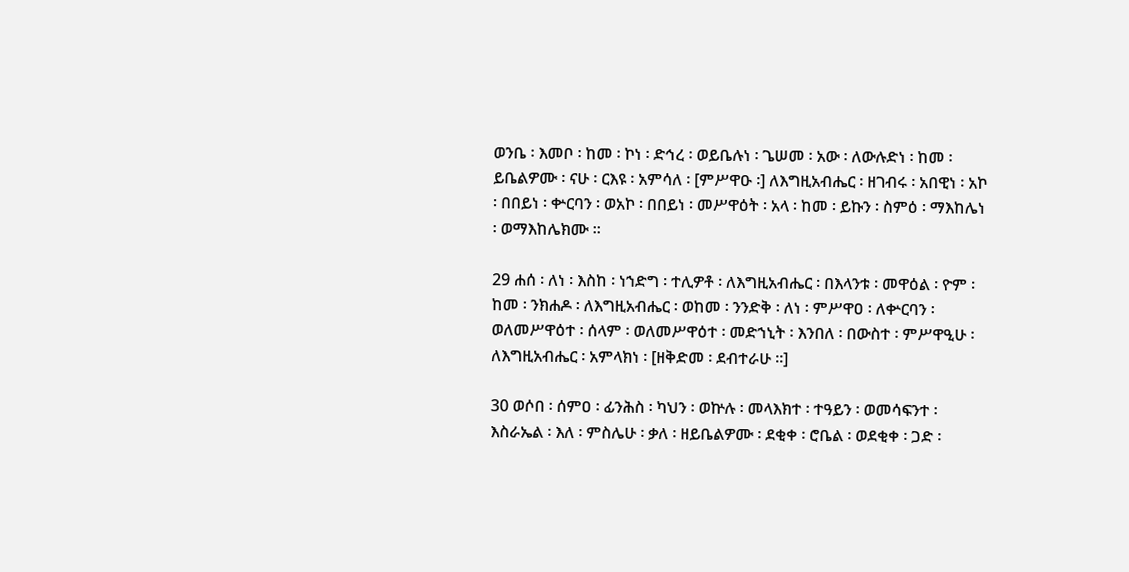ወንቤ ፡ እመቦ ፡ ከመ ፡ ኮነ ፡ ድኅረ ፡ ወይቤሉነ ፡ ጌሠመ ፡ አው ፡ ለውሉድነ ፡ ከመ ፡ ይቤልዎሙ ፡ ናሁ ፡ ርእዩ ፡ አምሳለ ፡ [ምሥዋዑ ፡] ለእግዚአብሔር ፡ ዘገብሩ ፡ አበዊነ ፡ አኮ ፡ በበይነ ፡ ቍርባን ፡ ወአኮ ፡ በበይነ ፡ መሥዋዕት ፡ አላ ፡ ከመ ፡ ይኩን ፡ ስምዕ ፡ ማእከሌነ ፡ ወማእከሌክሙ ።

29 ሐሰ ፡ ለነ ፡ እስከ ፡ ነኀድግ ፡ ተሊዎቶ ፡ ለእግዚአብሔር ፡ በእላንቱ ፡ መዋዕል ፡ ዮም ፡ ከመ ፡ ንክሐዶ ፡ ለእግዚአብሔር ፡ ወከመ ፡ ንንድቅ ፡ ለነ ፡ ምሥዋዐ ፡ ለቍርባን ፡ ወለመሥዋዕተ ፡ ሰላም ፡ ወለመሥዋዕተ ፡ መድኀኒት ፡ እንበለ ፡ በውስተ ፡ ምሥዋዒሁ ፡ ለእግዚአብሔር ፡ አምላክነ ፡ [ዘቅድመ ፡ ደብተራሁ ።]

30 ወሶበ ፡ ሰምዐ ፡ ፊንሕስ ፡ ካህን ፡ ወኵሉ ፡ መላእክተ ፡ ተዓይን ፡ ወመሳፍንተ ፡ እስራኤል ፡ እለ ፡ ምስሌሁ ፡ ቃለ ፡ ዘይቤልዎሙ ፡ ደቂቀ ፡ ሮቤል ፡ ወደቂቀ ፡ ጋድ ፡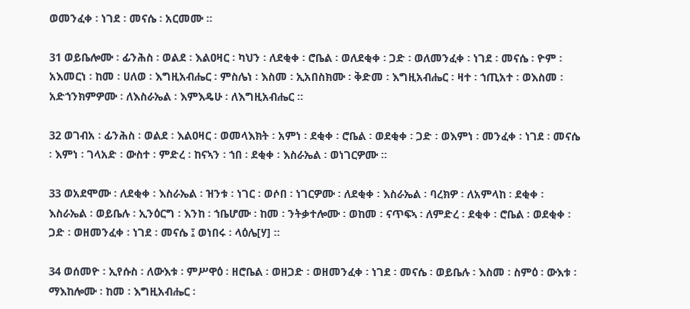ወመንፈቀ ፡ ነገደ ፡ መናሴ ፡ አርመሙ ።

31 ወይቤሎሙ ፡ ፊንሕስ ፡ ወልደ ፡ እልዐዛር ፡ ካህን ፡ ለደቂቀ ፡ ሮቤል ፡ ወለደቂቀ ፡ ጋድ ፡ ወለመንፈቀ ፡ ነገደ ፡ መናሴ ፡ ዮም ፡ አእመርነ ፡ ከመ ፡ ሀለወ ፡ እግዚአብሔር ፡ ምስሌነ ፡ እስመ ፡ ኢአበስክሙ ፡ ቅድመ ፡ እግዚአብሔር ፡ ዛተ ፡ ኀጢአተ ፡ ወእስመ ፡ አድኀንክምዎሙ ፡ ለእስራኤል ፡ እምእዴሁ ፡ ለእግዚአብሔር ።

32 ወገብአ ፡ ፊንሕስ ፡ ወልደ ፡ እልዐዛር ፡ ወመላእክት ፡ አምነ ፡ ደቂቀ ፡ ሮቤል ፡ ወደቂቀ ፡ ጋድ ፡ ወእምነ ፡ መንፈቀ ፡ ነገደ ፡ መናሴ ፡ እምነ ፡ ገላአድ ፡ ውስተ ፡ ምድረ ፡ ከናኣን ፡ ኀበ ፡ ደቂቀ ፡ እስራኤል ፡ ወነገርዎሙ ።

33 ወአደሞሙ ፡ ለደቂቀ ፡ እስራኤል ፡ ዝንቱ ፡ ነገር ፡ ወሶበ ፡ ነገርዎሙ ፡ ለደቂቀ ፡ እስራኤል ፡ ባረክዎ ፡ ለአምላከ ፡ ደቂቀ ፡ እስራኤል ፡ ወይቤሉ ፡ ኢንዕርግ ፡ እንከ ፡ ኀቤሆሙ ፡ ከመ ፡ ንትቃተሎሙ ፡ ወከመ ፡ ናጥፍኣ ፡ ለምድረ ፡ ደቂቀ ፡ ሮቤል ፡ ወደቂቀ ፡ ጋድ ፡ ወዘመንፈቀ ፡ ነገደ ፡ መናሴ ፤ ወነበሩ ፡ ላዕሌ[ሃ] ።

34 ወሰመዮ ፡ ኢየሱስ ፡ ለውእቱ ፡ ምሥዋዕ ፡ ዘሮቤል ፡ ወዘጋድ ፡ ወዘመንፈቀ ፡ ነገደ ፡ መናሴ ፡ ወይቤሉ ፡ እስመ ፡ ስምዕ ፡ ውእቱ ፡ ማእከሎሙ ፡ ከመ ፡ እግዚአብሔር ፡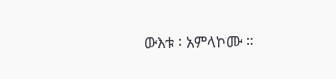ውእቱ ፡ አምላኮሙ ።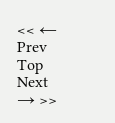<< ← Prev Top Next → >>